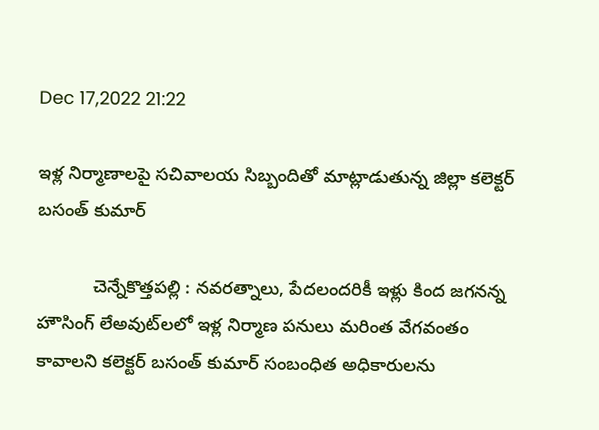Dec 17,2022 21:22

ఇళ్ల నిర్మాణాలపై సచివాలయ సిబ్బందితో మాట్లాడుతున్న జిల్లా కలెక్టర్‌ బసంత్‌ కుమార్‌

           చెన్నేకొత్తపల్లి : నవరత్నాలు, పేదలందరికీ ఇళ్లు కింద జగనన్న హౌసింగ్‌ లేఅవుట్‌లలో ఇళ్ల నిర్మాణ పనులు మరింత వేగవంతం కావాలని కలెక్టర్‌ బసంత్‌ కుమార్‌ సంబంధిత అధికారులను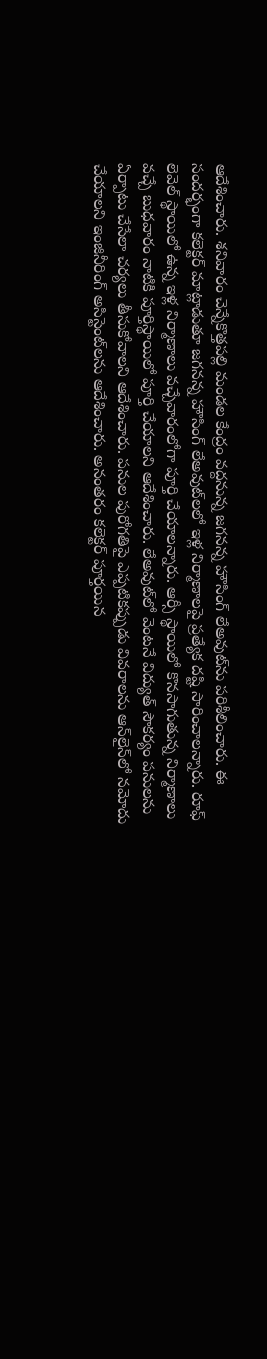ఆదేశించారు. శనివారం చెన్నేకొత్తపల్లి మండల కేంద్రం వద్దనున్న జగనన్న హౌసింగ్‌ లేఅవుట్‌ను పరిశీలించారు. ఈ సందర్భంగా కలెక్టర్‌ మాట్లాడుతూ జగనన్న హౌసింగ్‌ లేఅవుట్‌లలో ఇళ్ల నిర్మాణాలపై ప్రత్యేక దష్టి సారించాలన్నారు. రూఫ్‌ లెవెల్‌ స్థాయిలో ఉన్న ఇళ్ల నిర్మాణాలు వచ్చేవారంలోగా పూర్తి చేయాలన్నారు. ఆర్సీ స్థాయిలో కొనసాగుతున్న నిర్మాణాలు వచ్చే బుధవారం నాటికి పూర్తిస్థాయిలో పూర్తి చేయాలని ఆదేశించారు. లేఅవుట్‌లో వెంటనే విద్యుత్‌ సౌకర్యం పనులను ఏర్పాటు చేసేలా చర్యలు తీసుకోవాలని ఆదేశించారు. పనుల పురోగతిపై ఎప్పటికప్పుడు వివరాలను ఆన్‌లైన్‌లో నమోదు చేయాలని ఇంజినీరింగ్‌ అసిస్టెంట్‌లను ఆదేశించారు. అనంతరం కలెక్టర్‌ పూర్తయిన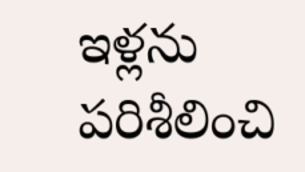ఇళ్లను పరిశీలించి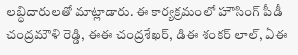లబ్ధిదారులతో మాట్లాడారు. ఈ కార్యక్రమంలో హౌసింగ్‌ పీడీ చంద్రమౌళి రెడ్డి, ఈఈ చంద్రశేఖర్‌, డిఈ శంకర్‌ లాల్‌, ఏఈ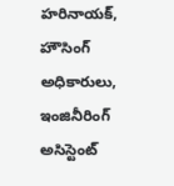హరినాయక్‌, హౌసింగ్‌ అధికారులు, ఇంజినీరింగ్‌ అసిస్టెంట్‌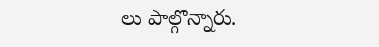లు పాల్గొన్నారు.